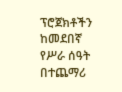ፕሮጀክቶችን ከመደበኛ የሥራ ሰዓት በተጨማሪ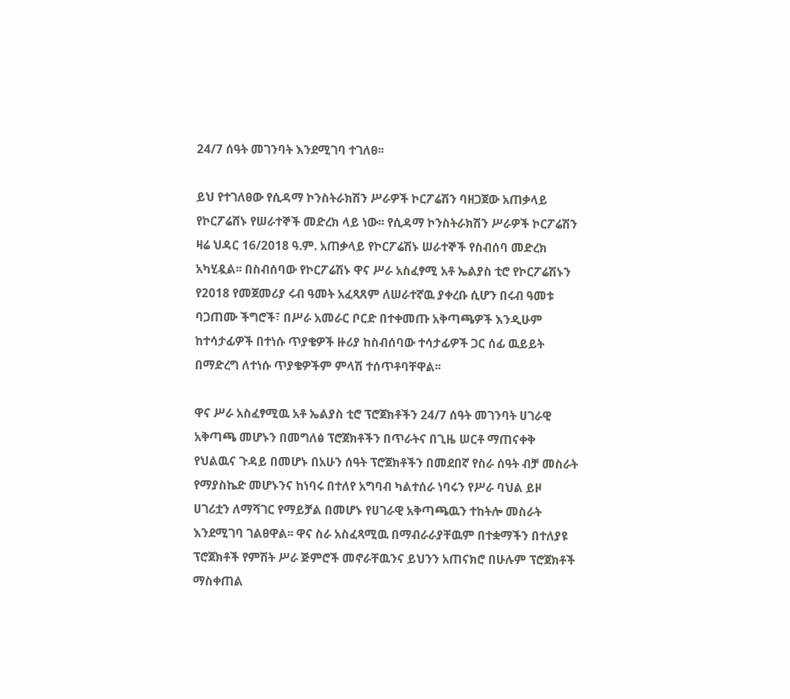24/7 ሰዓት መገንባት እንደሚገባ ተገለፀ፡፡

ይህ የተገለፀው የሲዳማ ኮንስትራክሽን ሥራዎች ኮርፖሬሽን ባዘጋጀው አጠቃላይ የኮርፖሬሸኑ የሠራተኞች መድረክ ላይ ነው፡፡ የሲዳማ ኮንስትራክሽን ሥራዎች ኮርፖሬሽን ዛሬ ህዳር 16/2018 ዓ.ም. አጠቃላይ የኮርፖሬሽኑ ሠራተኞች የስብሰባ መድረክ አካሂዷል፡፡ በስብሰባው የኮርፖሬሽኑ ዋና ሥራ አስፈፃሚ አቶ ኤልያስ ቲሮ የኮርፖሬሽኑን የ2018 የመጀመሪያ ሩብ ዓመት አፈጻጸም ለሠራተኛዉ ያቀረቡ ሲሆን በሩብ ዓመቱ ባጋጠሙ ችግሮች፣ በሥራ አመራር ቦርድ በተቀመጡ አቅጣጫዎች እንዲሁም ከተሳታፊዎች በተነሱ ጥያቄዎች ዙሪያ ከስብሰባው ተሳታፊዎች ጋር ሰፊ ዉይይት በማድረግ ለተነሱ ጥያቄዎችም ምላሽ ተሰጥቶባቸዋል፡፡

ዋና ሥራ አስፈፃሚዉ አቶ ኤልያስ ቲሮ ፕሮጀክቶችን 24/7 ሰዓት መገንባት ሀገራዊ አቅጣጫ መሆኑን በመግለፅ ፕሮጀክቶችን በጥራትና በጊዜ ሠርቶ ማጠናቀቅ የህልዉና ጉዳይ በመሆኑ በአሁን ሰዓት ፕሮጀክቶችን በመደበኛ የስራ ሰዓት ብቻ መስራት የማያስኬድ መሆኑንና ከነባሩ በተለየ አግባብ ካልተሰራ ነባሩን የሥራ ባህል ይዞ ሀገሪቷን ለማሻገር የማይቻል በመሆኑ የሀገራዊ አቅጣጫዉን ተከትሎ መስራት እንደሚገባ ገልፀዋል፡፡ ዋና ስራ አስፈጻሚዉ በማብራራያቸዉም በተቋማችን በተለያዩ ፕሮጀክቶች የምሽት ሥራ ጅምሮች መኖራቸዉንና ይህንን አጠናክሮ በሁሉም ፕሮጀክቶች ማስቀጠል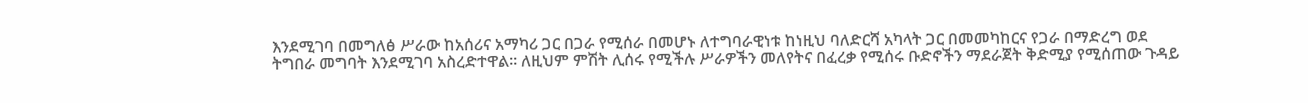እንደሚገባ በመግለፅ ሥራው ከአሰሪና አማካሪ ጋር በጋራ የሚሰራ በመሆኑ ለተግባራዊነቱ ከነዚህ ባለድርሻ አካላት ጋር በመመካከርና የጋራ በማድረግ ወደ ትግበራ መግባት እንደሚገባ አስረድተዋል፡፡ ለዚህም ምሽት ሊሰሩ የሚችሉ ሥራዎችን መለየትና በፈረቃ የሚሰሩ ቡድኖችን ማደራጀት ቅድሚያ የሚሰጠው ጉዳይ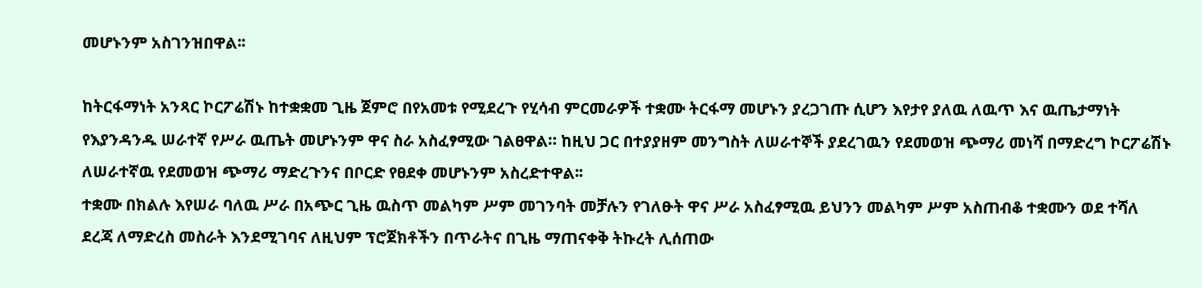መሆኑንም አስገንዝበዋል፡፡

ከትርፋማነት አንጻር ኮርፖሬሽኑ ከተቋቋመ ጊዜ ጀምሮ በየአመቱ የሚደረጉ የሂሳብ ምርመራዎች ተቋሙ ትርፋማ መሆኑን ያረጋገጡ ሲሆን እየታየ ያለዉ ለዉጥ እና ዉጤታማነት የእያንዳንዱ ሠራተኛ የሥራ ዉጤት መሆኑንም ዋና ስራ አስፈፃሚው ገልፀዋል። ከዚህ ጋር በተያያዘም መንግስት ለሠራተኞች ያደረገዉን የደመወዝ ጭማሪ መነሻ በማድረግ ኮርፖሬሽኑ ለሠራተኛዉ የደመወዝ ጭማሪ ማድረጉንና በቦርድ የፀደቀ መሆኑንም አስረድተዋል፡፡
ተቋሙ በክልሉ እየሠራ ባለዉ ሥራ በአጭር ጊዜ ዉስጥ መልካም ሥም መገንባት መቻሉን የገለፁት ዋና ሥራ አስፈፃሚዉ ይህንን መልካም ሥም አስጠብቆ ተቋሙን ወደ ተሻለ ደረጃ ለማድረስ መስራት እንደሚገባና ለዚህም ፕሮጀክቶችን በጥራትና በጊዜ ማጠናቀቅ ትኩረት ሊሰጠው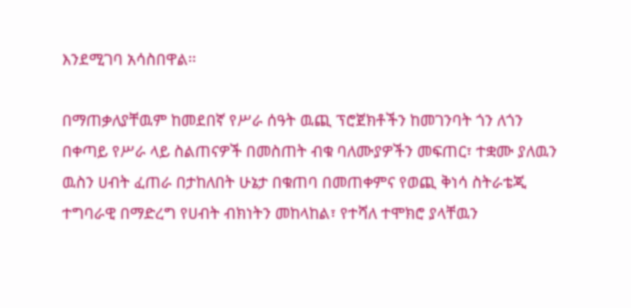እንደሚገባ አሳስበዋል፡፡

በማጠቃለያቸዉም ከመደበኛ የሥራ ሰዓት ዉጪ ፕሮጀክቶችን ከመገንባት ጎን ለጎን በቀጣይ የሥራ ላይ ስልጠናዎች በመስጠት ብቁ ባለሙያዎችን መፍጠር፣ ተቋሙ ያለዉን ዉስን ሀብት ፈጠራ በታከለበት ሁኔታ በቁጠባ በመጠቀምና የወጪ ቅነሳ ስትራቴጂ ተግባራዊ በማድረግ የሀብት ብክነትን መከላከል፣ የተሻለ ተሞክሮ ያላቸዉን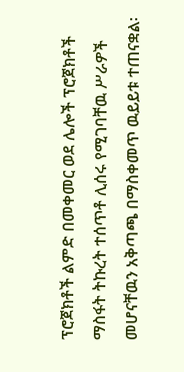ፕሮጀክቶች ልምድ በመቀመር ወደ ሌሎች ፕሮጀክቶች ማስፋት ትኩረት ተሰጥቶ ሊሰሩ የሚገባቸዉ ሥራዎች መሆናቸዉን አቅጣጫ በማስቀመጥ ዉይይቱ ተጠናቋል፡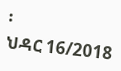፡
ህዳር 16/2018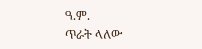ዓ.ም.
ጥራት ላለው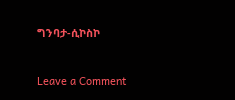ግንባታ-ሲኮስኮ



Leave a Comment